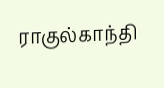ராகுல்காந்தி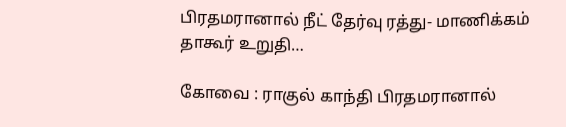பிரதமரானால் நீட் தேர்வு ரத்து- மாணிக்கம் தாகூர் உறுதி…

கோவை : ராகுல் காந்தி பிரதமரானால்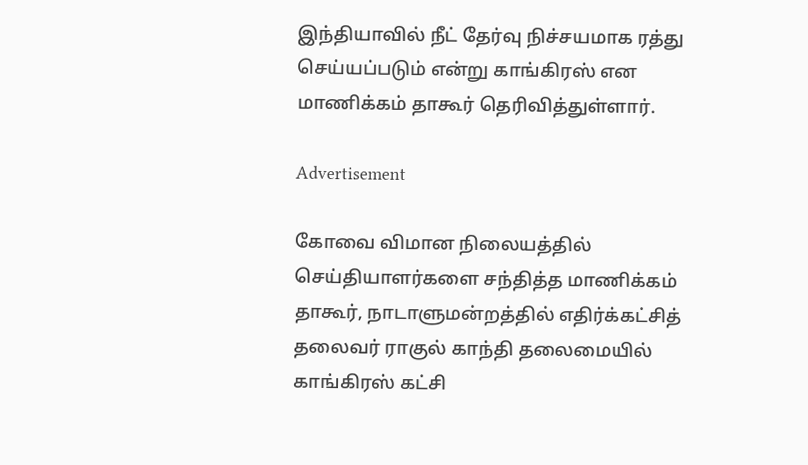இந்தியாவில் நீட் தேர்வு நிச்சயமாக ரத்து செய்யப்படும் என்று காங்கிரஸ் என மாணிக்கம் தாகூர் தெரிவித்துள்ளார்.

Advertisement

கோவை விமான நிலையத்தில் செய்தியாளர்களை சந்தித்த மாணிக்கம் தாகூர், நாடாளுமன்றத்தில் எதிர்க்கட்சித் தலைவர் ராகுல் காந்தி தலைமையில் காங்கிரஸ் கட்சி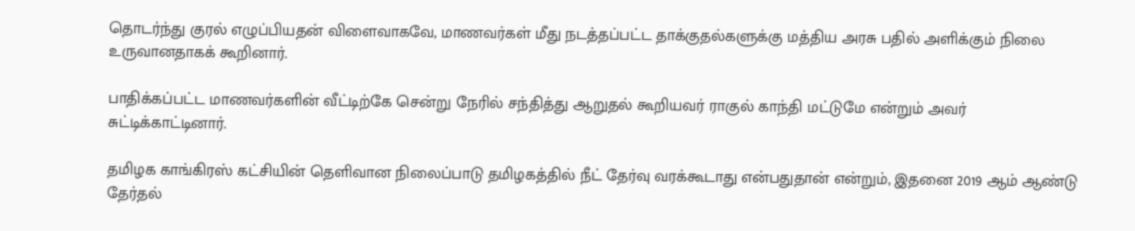தொடர்ந்து குரல் எழுப்பியதன் விளைவாகவே, மாணவர்கள் மீது நடத்தப்பட்ட தாக்குதல்களுக்கு மத்திய அரசு பதில் அளிக்கும் நிலை உருவானதாகக் கூறினார்.

பாதிக்கப்பட்ட மாணவர்களின் வீட்டிற்கே சென்று நேரில் சந்தித்து ஆறுதல் கூறியவர் ராகுல் காந்தி மட்டுமே என்றும் அவர் சுட்டிக்காட்டினார்.

தமிழக காங்கிரஸ் கட்சியின் தெளிவான நிலைப்பாடு தமிழகத்தில் நீட் தேர்வு வரக்கூடாது என்பதுதான் என்றும், இதனை 2019 ஆம் ஆண்டு தேர்தல்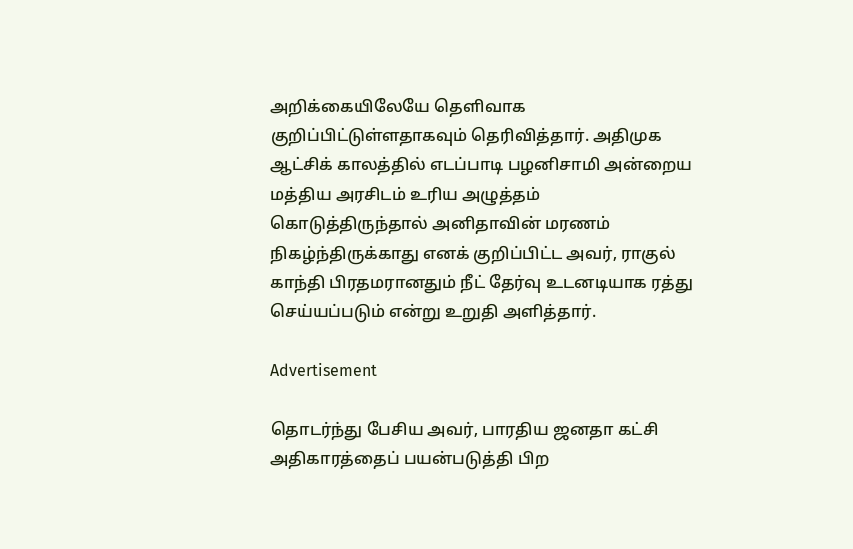அறிக்கையிலேயே தெளிவாக குறிப்பிட்டுள்ளதாகவும் தெரிவித்தார். அதிமுக ஆட்சிக் காலத்தில் எடப்பாடி பழனிசாமி அன்றைய மத்திய அரசிடம் உரிய அழுத்தம் கொடுத்திருந்தால் அனிதாவின் மரணம் நிகழ்ந்திருக்காது எனக் குறிப்பிட்ட அவர், ராகுல் காந்தி பிரதமரானதும் நீட் தேர்வு உடனடியாக ரத்து செய்யப்படும் என்று உறுதி அளித்தார்.

Advertisement

தொடர்ந்து பேசிய அவர், பாரதிய ஜனதா கட்சி அதிகாரத்தைப் பயன்படுத்தி பிற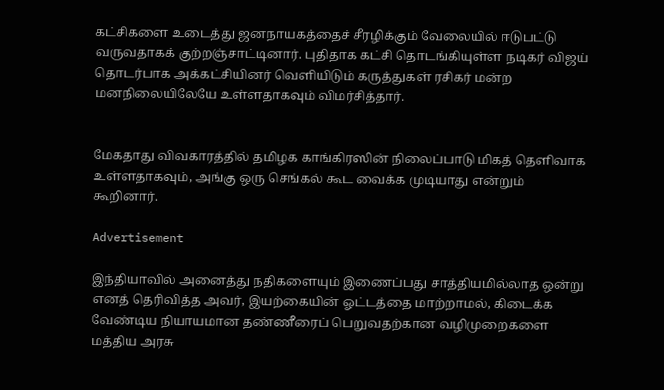கட்சிகளை உடைத்து ஜனநாயகத்தைச் சீரழிக்கும் வேலையில் ஈடுபட்டு வருவதாகக் குற்றஞ்சாட்டினார். புதிதாக கட்சி தொடங்கியுள்ள நடிகர் விஜய் தொடர்பாக அக்கட்சியினர் வெளியிடும் கருத்துகள் ரசிகர் மன்ற மனநிலையிலேயே உள்ளதாகவும் விமர்சித்தார்.


மேகதாது விவகாரத்தில் தமிழக காங்கிரஸின் நிலைப்பாடு மிகத் தெளிவாக உள்ளதாகவும், அங்கு ஒரு செங்கல் கூட வைக்க முடியாது என்றும் கூறினார்.

Advertisement

இந்தியாவில் அனைத்து நதிகளையும் இணைப்பது சாத்தியமில்லாத ஒன்று எனத் தெரிவித்த அவர், இயற்கையின் ஓட்டத்தை மாற்றாமல், கிடைக்க வேண்டிய நியாயமான தண்ணீரைப் பெறுவதற்கான வழிமுறைகளை மத்திய அரசு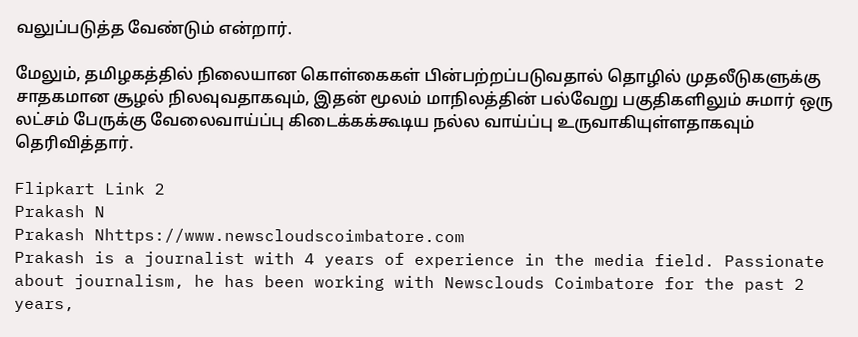வலுப்படுத்த வேண்டும் என்றார்.

மேலும், தமிழகத்தில் நிலையான கொள்கைகள் பின்பற்றப்படுவதால் தொழில் முதலீடுகளுக்கு சாதகமான சூழல் நிலவுவதாகவும், இதன் மூலம் மாநிலத்தின் பல்வேறு பகுதிகளிலும் சுமார் ஒரு லட்சம் பேருக்கு வேலைவாய்ப்பு கிடைக்கக்கூடிய நல்ல வாய்ப்பு உருவாகியுள்ளதாகவும் தெரிவித்தார்.

Flipkart Link 2
Prakash N
Prakash Nhttps://www.newscloudscoimbatore.com
Prakash is a journalist with 4 years of experience in the media field. Passionate about journalism, he has been working with Newsclouds Coimbatore for the past 2 years,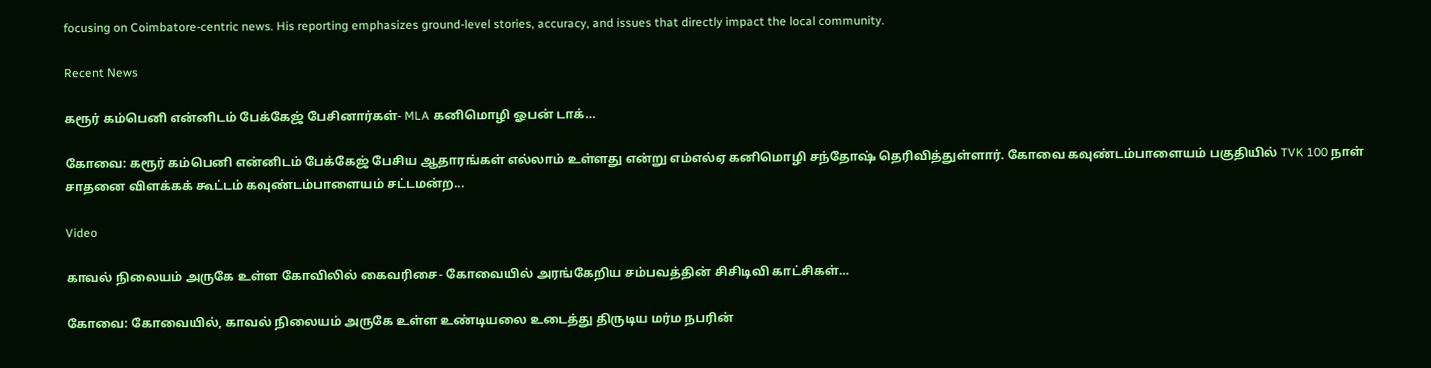focusing on Coimbatore-centric news. His reporting emphasizes ground-level stories, accuracy, and issues that directly impact the local community.

Recent News

கரூர் கம்பெனி என்னிடம் பேக்கேஜ் பேசினார்கள்- MLA கனிமொழி ஓபன் டாக்…

கோவை: கரூர் கம்பெனி என்னிடம் பேக்கேஜ் பேசிய ஆதாரங்கள் எல்லாம் உள்ளது என்று எம்எல்ஏ கனிமொழி சந்தோஷ் தெரிவித்துள்ளார். கோவை கவுண்டம்பாளையம் பகுதியில் TVK 100 நாள் சாதனை விளக்கக் கூட்டம் கவுண்டம்பாளையம் சட்டமன்ற...

Video

காவல் நிலையம் அருகே உள்ள கோவிலில் கைவரிசை- கோவையில் அரங்கேறிய சம்பவத்தின் சிசிடிவி காட்சிகள்…

கோவை: கோவையில், காவல் நிலையம் அருகே உள்ள உண்டியலை உடைத்து திருடிய மர்ம நபரின்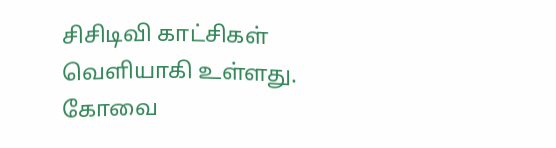சிசிடிவி காட்சிகள் வெளியாகி உள்ளது. கோவை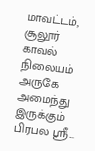மாவட்டம், சூலூர் காவல் நிலையம் அருகே அமைந்து இருக்கும் பிரபல ஸ்ரீ...